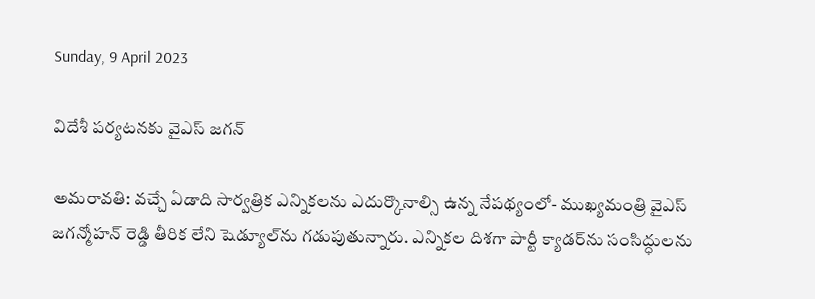Sunday, 9 April 2023

విదేశీ పర్యటనకు వైఎస్ జగన్

అమరావతి: వచ్చే ఏడాది సార్వత్రిక ఎన్నికలను ఎదుర్కొనాల్సి ఉన్న నేపథ్యంలో- ముఖ్యమంత్రి వైఎస్ జగన్మోహన్ రెడ్డి తీరిక లేని షెడ్యూల్‌ను గడుపుతున్నారు. ఎన్నికల దిశగా పార్టీ క్యాడర్‌ను సంసిద్ధులను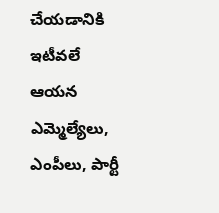చేయడానికి ఇటీవలే ఆయన ఎమ్మెల్యేలు, ఎంపీలు, పార్టీ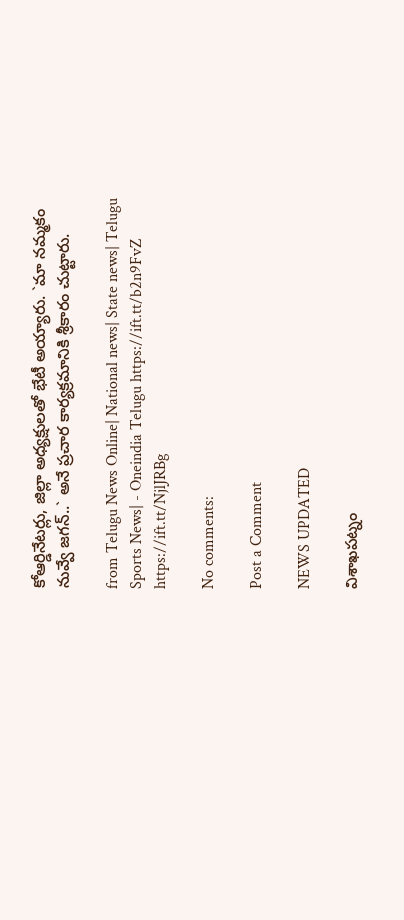కోఆర్డినేటర్లు, జిల్లా అధ్యక్షులతో భేటీ అయ్యారు. `మా నమ్మకం నువ్వే జగన్..` అనే ప్రచార కార్యక్రమానికి శ్రీకారం చుట్టారు.

from Telugu News Online| National news| State news| Telugu Sports News| - Oneindia Telugu https://ift.tt/b2n9FvZ
https://ift.tt/NjlJRBg

No comments:

Post a Comment

NEWS UPDATED

విశాఖపట్నం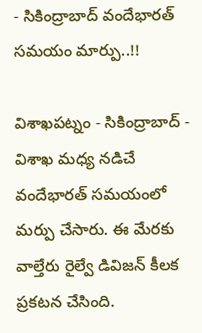- సికింద్రాబాద్ వందేభారత్ సమయం మార్పు..!!

విశాఖపట్నం - సికింద్రాబాద్ - విశాఖ మధ్య నడిచే వందేభారత్ సమయంలో మర్పు చేసారు. ఈ మేరకు వాల్తేరు రైల్వే డివిజన్ కీలక ప్రకటన చేసింది.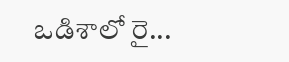ఒడిశాలో రై...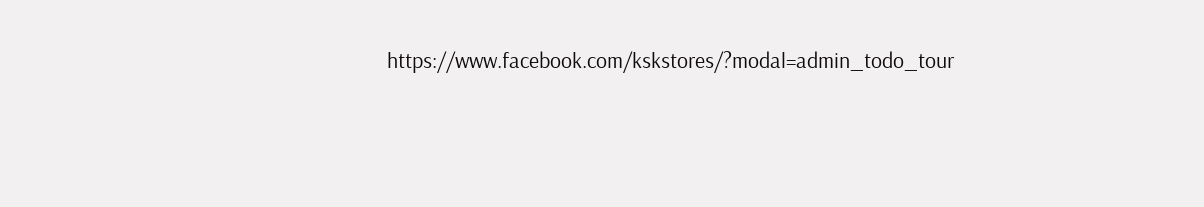https://www.facebook.com/kskstores/?modal=admin_todo_tour